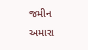જમીન અમારા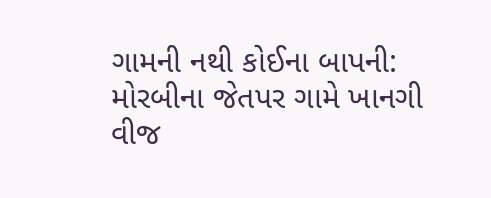ગામની નથી કોઈના બાપની: મોરબીના જેતપર ગામે ખાનગી વીજ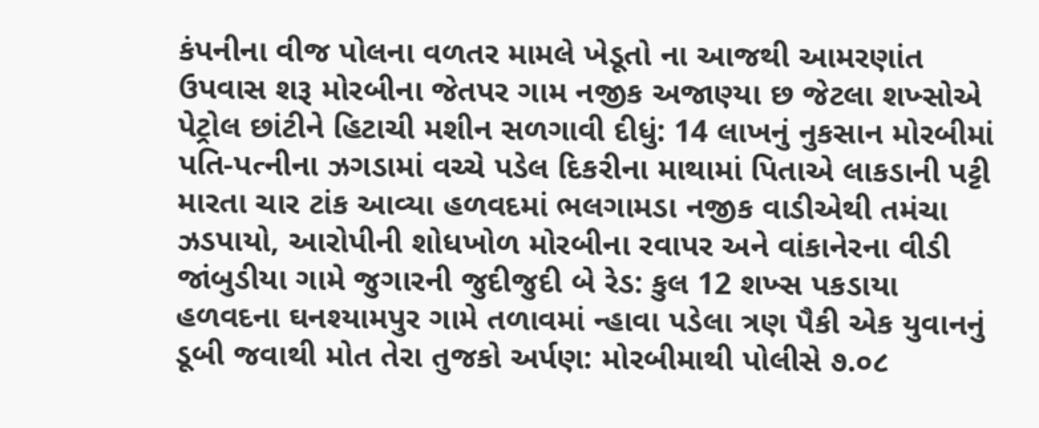કંપનીના વીજ પોલના વળતર મામલે ખેડૂતો ના આજથી આમરણાંત ઉપવાસ શરૂ મોરબીના જેતપર ગામ નજીક અજાણ્યા છ જેટલા શખ્સોએ પેટ્રોલ છાંટીને હિટાચી મશીન સળગાવી દીધું: 14 લાખનું નુકસાન મોરબીમાં પતિ-પત્નીના ઝગડામાં વચ્ચે પડેલ દિકરીના માથામાં પિતાએ લાકડાની પટ્ટી મારતા ચાર ટાંક આવ્યા હળવદમાં ભલગામડા નજીક વાડીએથી તમંચા ઝડપાયો, આરોપીની શોધખોળ મોરબીના રવાપર અને વાંકાનેરના વીડી જાંબુડીયા ગામે જુગારની જુદીજુદી બે રેડ: કુલ 12 શખ્સ પકડાયા હળવદના ઘનશ્યામપુર ગામે તળાવમાં ન્હાવા પડેલા ત્રણ પૈકી એક યુવાનનું ડૂબી જવાથી મોત તેરા તુજકો અર્પણ: મોરબીમાથી પોલીસે ૭.૦૮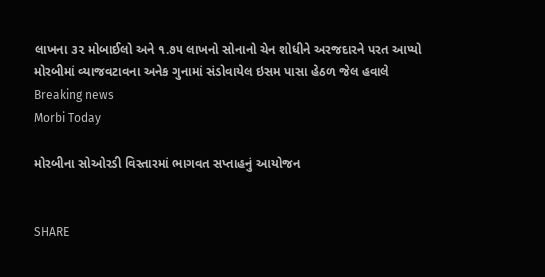લાખના ૩૨ મોબાઈલો અને ૧.૭૫ લાખનો સોનાનો ચેન શોધીને અરજદારને પરત આપ્યો મોરબીમાં વ્યાજવટાવના અનેક ગુનામાં સંડોવાયેલ ઇસમ પાસા હેઠળ જેલ હવાલે
Breaking news
Morbi Today

મોરબીના સોઓરડી વિસ્તારમાં ભાગવત સપ્તાહનું આયોજન


SHARE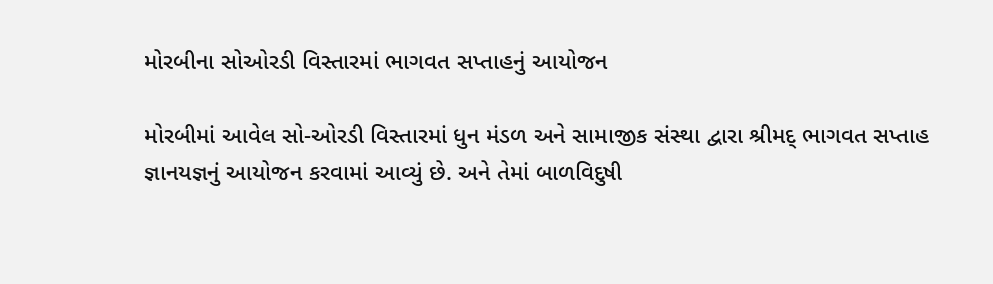મોરબીના સોઓરડી વિસ્તારમાં ભાગવત સપ્તાહનું આયોજન

મોરબીમાં આવેલ સો-ઓરડી વિસ્તારમાં ધુન મંડળ અને સામાજીક સંસ્થા દ્વારા શ્રીમદ્ ભાગવત સપ્તાહ જ્ઞાનયજ્ઞનું આયોજન કરવામાં આવ્યું છે. અને તેમાં બાળવિદુષી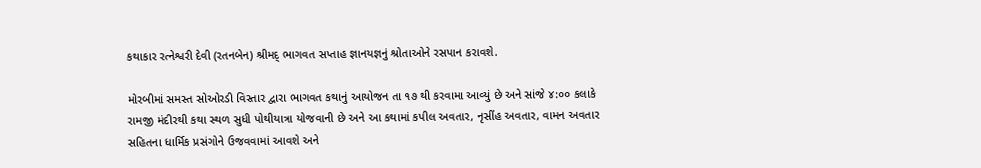કથાકાર રત્નેશ્વરી દેવી (રતનબેન) શ્રીમદ્ ભાગવત સપ્તાહ જ્ઞાનયજ્ઞનું શ્રોતાઓને રસપાન કરાવશે.

મોરબીમાં સમસ્ત સોઓરડી વિસ્તાર દ્વારા ભાગવત કથાનું આયોજન તા ૧૭ થી કરવામા આવ્યું છે અને સાંજે ૪:૦૦ કલાકે રામજી મંદીરથી કથા સ્થળ સુધી પોથીયાત્રા યોજવાની છે અને આ કથામાં કપીલ અવતાર, નૃસીંહ અવતાર, વામન અવતાર સહિતના ધાર્મિક પ્રસંગોને ઉજવવામાં આવશે અને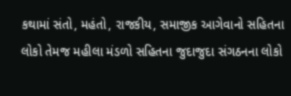કથામાં સંતો, મહંતો, રાજકીય, સમાજીક આગેવાનો સહિતના લોકો તેમજ મહીલા મંડળો સહિતના જુદાજુદા સંગઠનના લોકો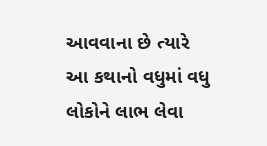આવવાના છે ત્યારે આ કથાનો વધુમાં વધુ લોકોને લાભ લેવા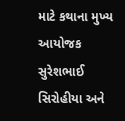માટે કથાના મુખ્ય આયોજક સુરેશભાઈ સિરોહીયા અને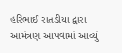હરિભાઈ રાતડીયા દ્વારા આમંત્રણ આપવામાં આવ્યું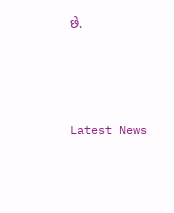છે.






Latest News